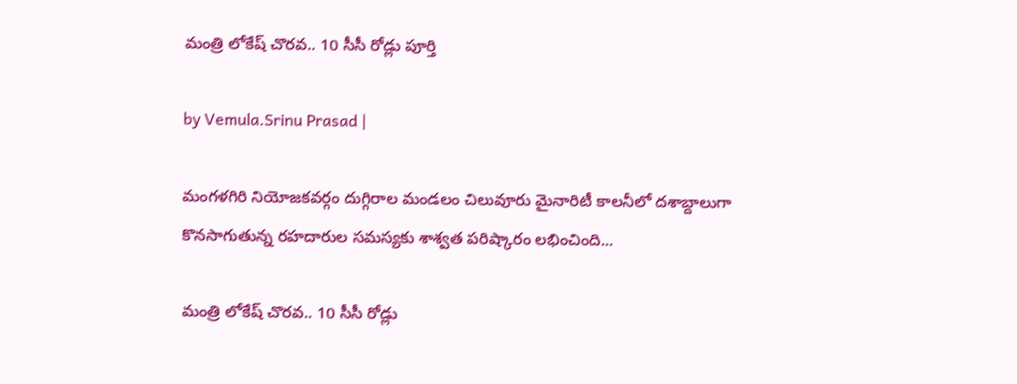మంత్రి లోకేష్ చొరవ.. 10 సీసీ రోడ్లు పూర్తి

by Vemula.Srinu Prasad |

మంగళగిరి నియోజకవర్గం దుగ్గిరాల మండలం చిలువూరు మైనారిటీ కాలనీలో దశాబ్దాలుగా కొనసాగుతున్న రహదారుల సమస్యకు శాశ్వత పరిష్కారం లభించింది...

మంత్రి లోకేష్ చొరవ.. 10 సీసీ రోడ్లు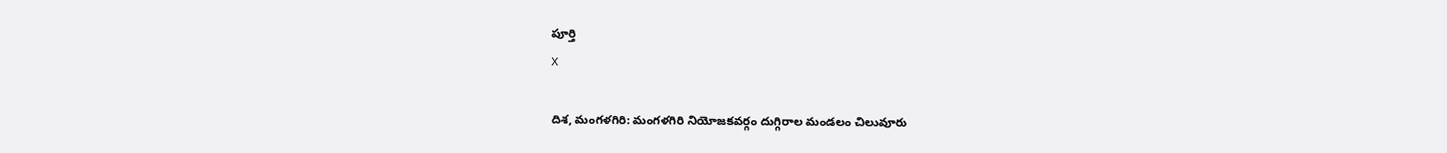పూర్తి
X

దిశ, మంగళగిరి: మంగళగిరి నియోజకవర్గం దుగ్గిరాల మండలం చిలువూరు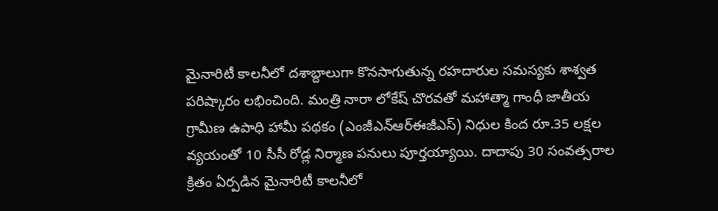మైనారిటీ కాలనీలో దశాబ్దాలుగా కొనసాగుతున్న రహదారుల సమస్యకు శాశ్వత పరిష్కారం లభించింది. మంత్రి నారా లోకేష్ చొరవతో మహాత్మా గాంధీ జాతీయ గ్రామీణ ఉపాధి హామీ పథకం (ఎంజీఎన్‌ఆర్‌ఈజీఎస్) నిధుల కింద రూ.35 లక్షల వ్యయంతో 10 సీసీ రోడ్ల నిర్మాణ పనులు పూర్తయ్యాయి. దాదాపు 30 సంవత్సరాల క్రితం ఏర్పడిన మైనారిటీ కాలనీలో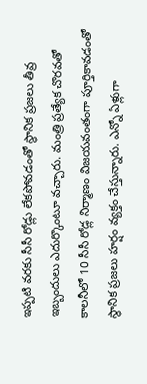ఇప్పటి వరకు సీసీ రోడ్లు లేకపోవడంతో స్థానిక ప్రజలు తీవ్ర ఇబ్బందులు ఎదుర్కొంటూ వచ్చారు. మంత్రి ప్రత్యేక చొరవతో కాలనీలో 10 సీసీ రోడ్ల నిర్మాణం విజయవంతంగా పూర్తికావడంతో స్థానిక ప్రజలు హర్షం వ్యక్తం చేస్తున్నారు. ఎన్నో ఏళ్లుగా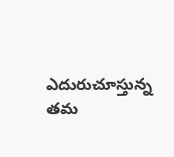ఎదురుచూస్తున్న తమ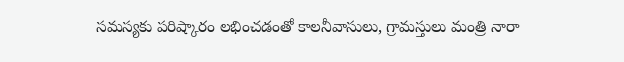సమస్యకు పరిష్కారం లభించడంతో కాలనీవాసులు, గ్రామస్తులు మంత్రి నారా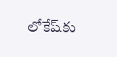లోకేష్‌కు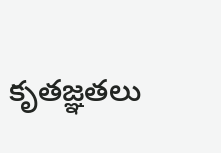కృతజ్ఞతలు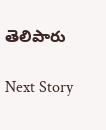తెలిపారు

Next Story